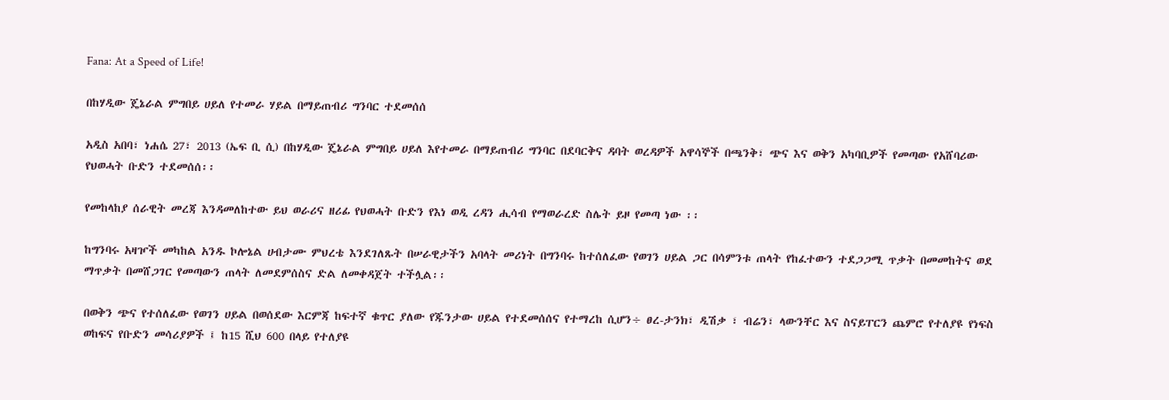Fana: At a Speed of Life!

በከሃዲው ጄኔራል ምግበይ ሀይለ የተመራ ሃይል በማይጠብሪ ግንባር ተደመሰሰ

አዲስ አበባ፣ ነሐሴ 27፣ 2013 (ኤፍ ቢ ሲ) በከሃዲው ጄኔራል ምግበይ ሀይለ እየተመራ በማይጠብሪ ግንባር በደባርቅና ዳባት ወረዳዎች አዋሳኞች በጫንቅ፣ ጭና እና ወቅን አካባቢዎች የመጣው የአሸባሪው የህወሓት ቡድን ተደመሰሰ፡፡

የመከላከያ ሰራዊት መረጃ እንዳመለከተው ይህ ወራሪና ዘሪፊ የህወሓት ቡድን የእነ ወዲ ረዳን ሒሳብ የማወራረድ ስሌት ይዞ የመጣ ነው ፡፡

ከግንባሩ አዛዦች መካከል አንዱ ኮሎኔል ሀብታሙ ምህረቴ እንደገለጹት በሠራዊታችን አባላት መሪነት በግንባሩ ከተሰለፈው የወገን ሀይል ጋር በሳምንቱ ጠላት የከፈተውን ተደጋጋሚ ጥቃት በመመከትና ወደ ማጥቃት በመሸጋገር የመጣውን ጠላት ለመደምሰስና ድል ለመቀዳጀት ተችሏል፡፡

በወቅን ጭና የተሰለፈው የወገን ሀይል በወሰደው እርምጃ ከፍተኛ ቁጥር ያለው የጁንታው ሀይል የተደመሰሰና የተማረከ ሲሆን÷ ፀረ-ታንክ፣ ዲሽቃ ፣ ብሬን፣ ላውንቸር እና ስናይፐርን ጨምሮ የተለያዩ የነፍስ ወከፍና የቡድን መሳሪያዎች ፤ ከ15 ሺህ 600 በላይ የተለያዩ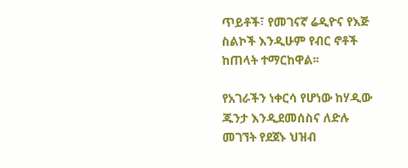ጥይቶች፣ የመገናኛ ሬዲዮና የእጅ ስልኮች እንዲሁም የብር ኖቶች ከጠላት ተማርከዋል፡፡

የአገራችን ነቀርሳ የሆነው ከሃዲው ጁንታ እንዲደመሰስና ለድሉ መገኘት የደጀኑ ህዝብ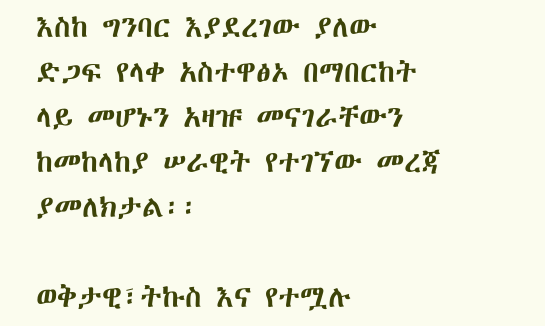እስከ ግንባር እያደረገው ያለው ድጋፍ የላቀ አስተዋፅኦ በማበርከት ላይ መሆኑን አዛዡ መናገራቸውን ከመከላከያ ሠራዊት የተገኘው መረጃ ያመለክታል፡፡

ወቅታዊ፣ትኩስ እና የተሟሉ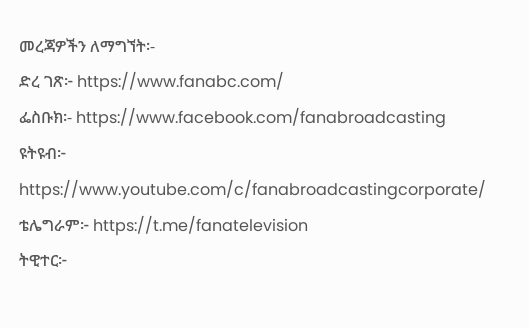መረጃዎችን ለማግኘት፡-
ድረ ገጽ፦ https://www.fanabc.com/
ፌስቡክ፡- https://www.facebook.com/fanabroadcasting
ዩትዩብ፦ https://www.youtube.com/c/fanabroadcastingcorporate/
ቴሌግራም፦ https://t.me/fanatelevision
ትዊተር፦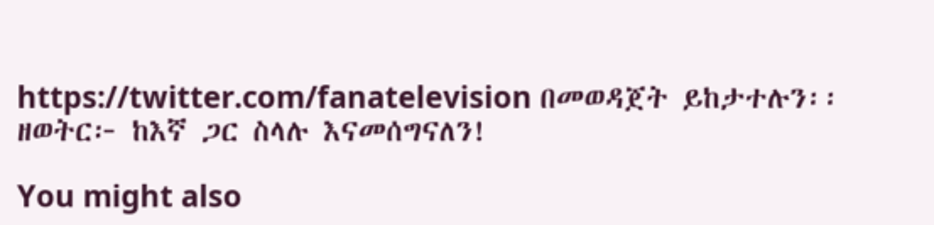https://twitter.com/fanatelevision በመወዳጀት ይከታተሉን፡፡
ዘወትር፦ ከእኛ ጋር ስላሉ እናመሰግናለን!

You might also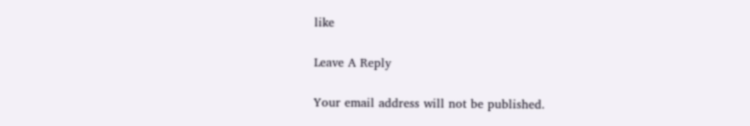like

Leave A Reply

Your email address will not be published.